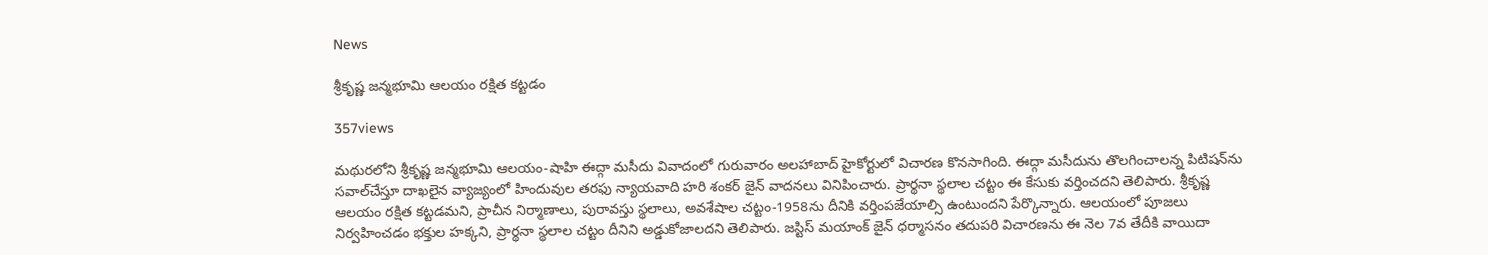News

శ్రీకృష్ణ జన్మభూమి ఆలయం రక్షిత కట్టడం

357views

మథురలోని శ్రీకృష్ణ జన్మభూమి ఆలయం-షాహి ఈద్గా మసీదు వివాదంలో గురువారం అలహాబాద్‌ హైకోర్టులో విచారణ కొనసాగింది. ఈద్గా మసీదును తొలగించాలన్న పిటిషన్‌ను సవాల్‌చేస్తూ దాఖలైన వ్యాజ్యంలో హిందువుల తరఫు న్యాయవాది హరి శంకర్‌ జైన్‌ వాదనలు వినిపించారు. ప్రార్థనా స్థలాల చట్టం ఈ కేసుకు వర్తించదని తెలిపారు. శ్రీకృష్ణ ఆలయం రక్షిత కట్టడమని, ప్రాచీన నిర్మాణాలు, పురావస్తు స్థలాలు, అవశేషాల చట్టం-1958ను దీనికి వర్తింపజేయాల్సి ఉంటుందని పేర్కొన్నారు. ఆలయంలో పూజలు నిర్వహించడం భక్తుల హక్కని, ప్రార్థనా స్థలాల చట్టం దీనిని అడ్డుకోజాలదని తెలిపారు. జస్టిస్‌ మయాంక్‌ జైన్‌ ధర్మాసనం తదుపరి విచారణను ఈ నెల 7వ తేదీకి వాయిదా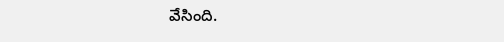వేసింది.